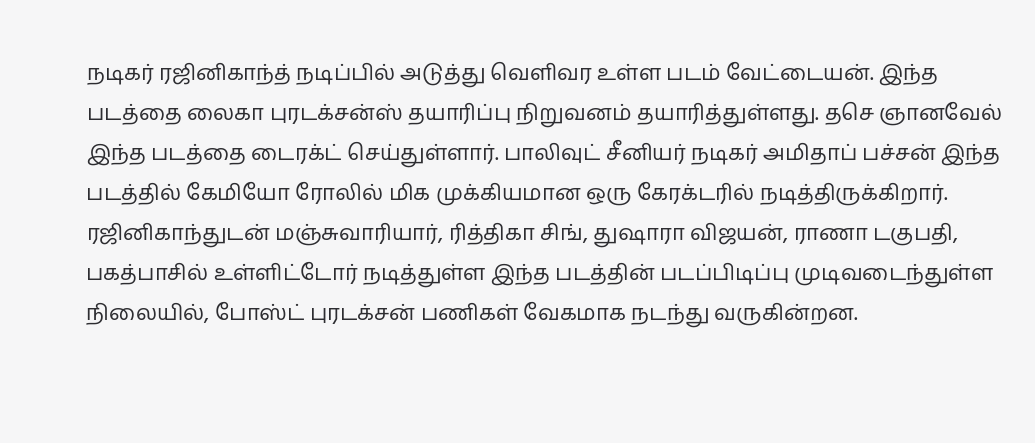நடிகர் ரஜினிகாந்த் நடிப்பில் அடுத்து வெளிவர உள்ள படம் வேட்டையன். இந்த படத்தை லைகா புரடக்சன்ஸ் தயாரிப்பு நிறுவனம் தயாரித்துள்ளது. தசெ ஞானவேல் இந்த படத்தை டைரக்ட் செய்துள்ளார். பாலிவுட் சீனியர் நடிகர் அமிதாப் பச்சன் இந்த படத்தில் கேமியோ ரோலில் மிக முக்கியமான ஒரு கேரக்டரில் நடித்திருக்கிறார்.
ரஜினிகாந்துடன் மஞ்சுவாரியார், ரித்திகா சிங், துஷாரா விஜயன், ராணா டகுபதி, பகத்பாசில் உள்ளிட்டோர் நடித்துள்ள இந்த படத்தின் படப்பிடிப்பு முடிவடைந்துள்ள நிலையில், போஸ்ட் புரடக்சன் பணிகள் வேகமாக நடந்து வருகின்றன.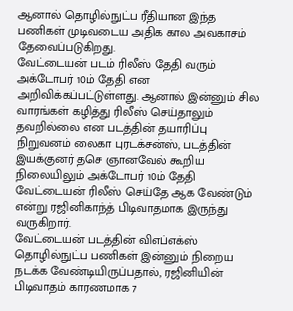ஆனால் தொழில்நுட்ப ரீதியான இந்த பணிகள் முடிவடைய அதிக கால அவகாசம் தேவைப்படுகிறது.
வேட்டையன் படம் ரிலீஸ் தேதி வரும் அக்டோபர் 10ம் தேதி என அறிவிக்கப்பட்டுள்ளது. ஆனால் இன்னும் சில வாரங்கள் கழித்து ரிலீஸ் செய்தாலும் தவறில்லை என படத்தின் தயாரிப்பு நிறுவனம் லைகா புரடக்சன்ஸ், படத்தின் இயக்குனர் தசெ ஞானவேல் கூறிய நிலையிலும் அக்டோபர் 10ம் தேதி வேட்டையன் ரிலீஸ் செய்தே ஆக வேண்டும் என்று ரஜினிகாந்த் பிடிவாதமாக இருந்து வருகிறார்.
வேட்டையன் படத்தின் விஎப்எக்ஸ் தொழில்நுட்ப பணிகள் இன்னும் நிறைய நடக்க வேண்டியிருப்பதால், ரஜினியின் பிடிவாதம் காரணமாக 7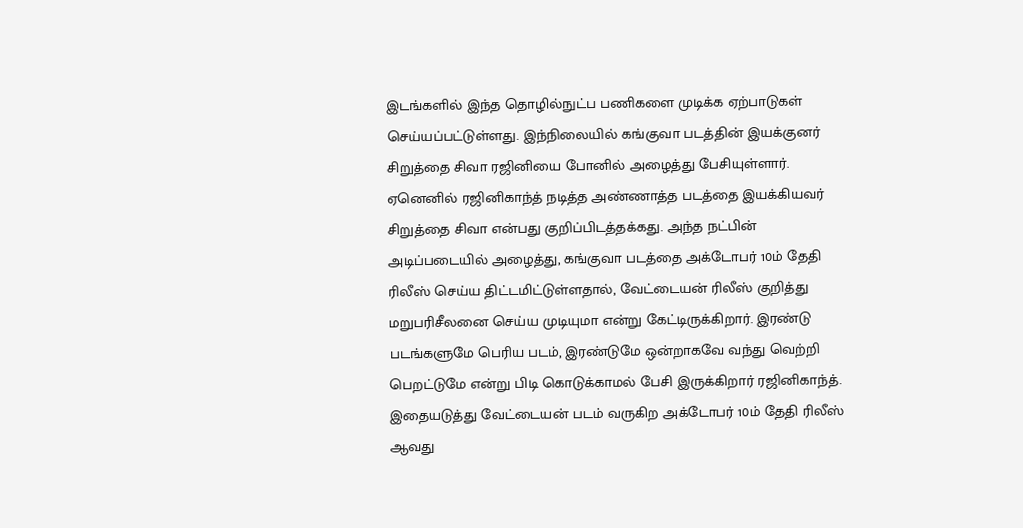இடங்களில் இந்த தொழில்நுட்ப பணிகளை முடிக்க ஏற்பாடுகள் செய்யப்பட்டுள்ளது. இந்நிலையில் கங்குவா படத்தின் இயக்குனர் சிறுத்தை சிவா ரஜினியை போனில் அழைத்து பேசியுள்ளார்.
ஏனெனில் ரஜினிகாந்த் நடித்த அண்ணாத்த படத்தை இயக்கியவர் சிறுத்தை சிவா என்பது குறிப்பிடத்தக்கது. அந்த நட்பின் அடிப்படையில் அழைத்து, கங்குவா படத்தை அக்டோபர் 10ம் தேதி ரிலீஸ் செய்ய திட்டமிட்டுள்ளதால், வேட்டையன் ரிலீஸ் குறித்து மறுபரிசீலனை செய்ய முடியுமா என்று கேட்டிருக்கிறார். இரண்டு படங்களுமே பெரிய படம், இரண்டுமே ஒன்றாகவே வந்து வெற்றி பெறட்டுமே என்று பிடி கொடுக்காமல் பேசி இருக்கிறார் ரஜினிகாந்த்.
இதையடுத்து வேட்டையன் படம் வருகிற அக்டோபர் 10ம் தேதி ரிலீஸ் ஆவது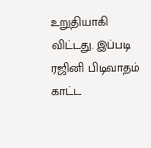உறுதியாகி விட்டது. இப்படி ரஜினி பிடிவாதம் காட்ட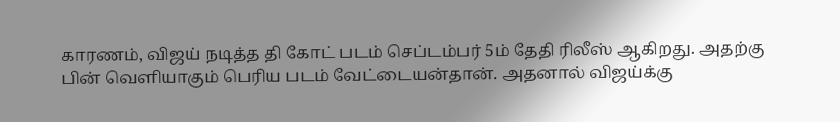காரணம், விஜய் நடித்த தி கோட் படம் செப்டம்பர் 5ம் தேதி ரிலீஸ் ஆகிறது. அதற்கு பின் வெளியாகும் பெரிய படம் வேட்டையன்தான். அதனால் விஜய்க்கு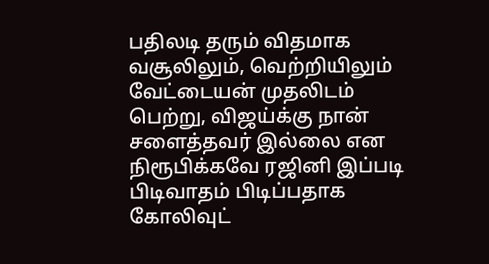பதிலடி தரும் விதமாக வசூலிலும், வெற்றியிலும் வேட்டையன் முதலிடம் பெற்று, விஜய்க்கு நான் சளைத்தவர் இல்லை என நிரூபிக்கவே ரஜினி இப்படி பிடிவாதம் பிடிப்பதாக கோலிவுட்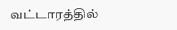வட்டாரத்தில்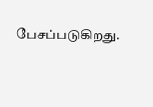பேசப்படுகிறது.